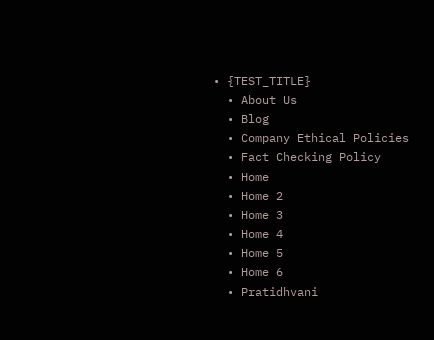• {TEST_TITLE}
  • About Us
  • Blog
  • Company Ethical Policies
  • Fact Checking Policy
  • Home
  • Home 2
  • Home 3
  • Home 4
  • Home 5
  • Home 6
  • Pratidhvani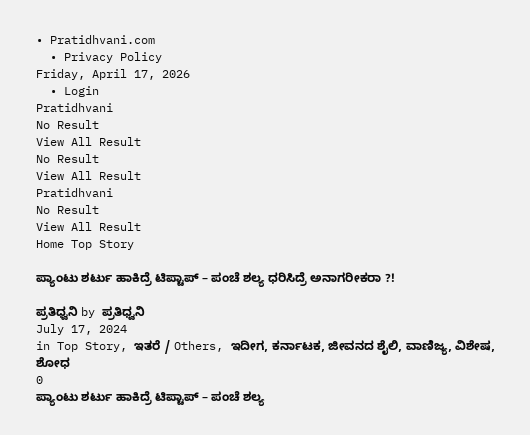• Pratidhvani.com
  • Privacy Policy
Friday, April 17, 2026
  • Login
Pratidhvani
No Result
View All Result
No Result
View All Result
Pratidhvani
No Result
View All Result
Home Top Story

ಪ್ಯಾಂಟು ಶರ್ಟು ಹಾಕಿದ್ರೆ ಟಿಪ್ಟಾಪ್ – ಪಂಚೆ ಶಲ್ಯ ಧರಿಸಿದ್ರೆ ಅನಾಗರೀಕರಾ ?!

ಪ್ರತಿಧ್ವನಿ by ಪ್ರತಿಧ್ವನಿ
July 17, 2024
in Top Story, ಇತರೆ / Others, ಇದೀಗ, ಕರ್ನಾಟಕ, ಜೀವನದ ಶೈಲಿ, ವಾಣಿಜ್ಯ, ವಿಶೇಷ, ಶೋಧ
0
ಪ್ಯಾಂಟು ಶರ್ಟು ಹಾಕಿದ್ರೆ ಟಿಪ್ಟಾಪ್ – ಪಂಚೆ ಶಲ್ಯ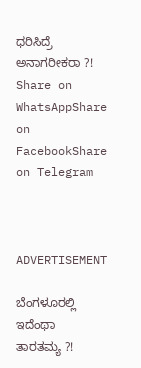ಧರಿಸಿದ್ರೆ ಅನಾಗರೀಕರಾ ?!
Share on WhatsAppShare on FacebookShare on Telegram



ADVERTISEMENT

ಬೆಂಗಳೂರಲ್ಲಿ ಇದೆಂಥಾ ತಾರತಮ್ಯ ?!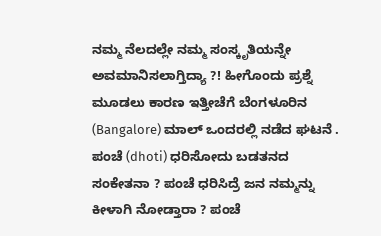ನಮ್ಮ ನೆಲದಲ್ಲೇ ನಮ್ಮ ಸಂಸ್ಕೃತಿಯನ್ನೇ ಅವಮಾನಿಸಲಾಗ್ತಿದ್ಯಾ ?! ಹೀಗೊಂದು ಪ್ರಶ್ನೆ ಮೂಡಲು ಕಾರಣ ಇತ್ತೀಚೆಗೆ ಬೆಂಗಳೂರಿನ (Bangalore) ಮಾಲ್ ಒಂದರಲ್ಲಿ ನಡೆದ ಘಟನೆ . ಪಂಚೆ (dhoti) ಧರಿಸೋದು ಬಡತನದ ಸಂಕೇತನಾ ? ಪಂಚೆ ಧರಿಸಿದ್ರೆ ಜನ ನಮ್ಮನ್ನು ಕೀಳಾಗಿ ನೋಡ್ತಾರಾ ? ಪಂಚೆ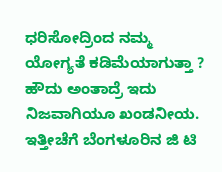ಧರಿಸೋದ್ರಿಂದ ನಮ್ಮ ಯೋಗ್ಯತೆ ಕಡಿಮೆಯಾಗುತ್ತಾ ? ಹೌದು ಅಂತಾದ್ರೆ ಇದು ನಿಜವಾಗಿಯೂ ಖಂಡನೀಯ. ಇತ್ತೀಚೆಗೆ ಬೆಂಗಳೂರಿನ ಜಿ ಟಿ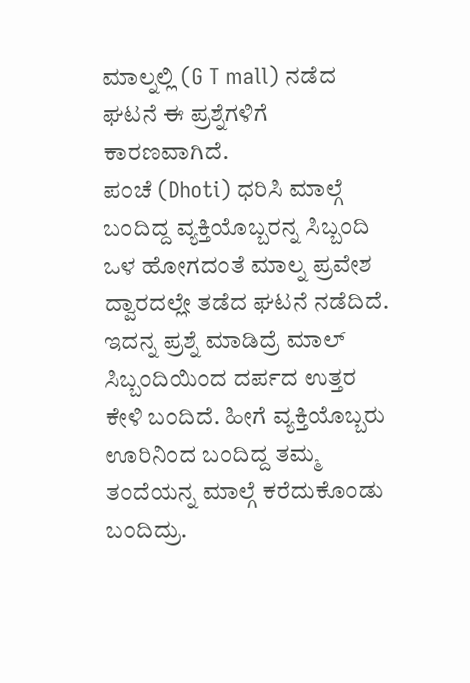ಮಾಲ್ನಲ್ಲಿ (G T mall) ನಡೆದ ಘಟನೆ ಈ ಪ್ರಶ್ನೆಗಳಿಗೆ ಕಾರಣವಾಗಿದೆ.
ಪಂಚೆ (Dhoti) ಧರಿಸಿ ಮಾಲ್ಗೆ ಬಂದಿದ್ದ ವ್ಯಕ್ತಿಯೊಬ್ಬರನ್ನ ಸಿಬ್ಬಂದಿ ಒಳ ಹೋಗದಂತೆ ಮಾಲ್ನ ಪ್ರವೇಶ ದ್ವಾರದಲ್ಲೇ ತಡೆದ ಘಟನೆ ನಡೆದಿದೆ. ಇದನ್ನ ಪ್ರಶ್ನೆ ಮಾಡಿದ್ರೆ ಮಾಲ್ ಸಿಬ್ಬಂದಿಯಿಂದ ದರ್ಪದ ಉತ್ತರ ಕೇಳಿ ಬಂದಿದೆ. ಹೀಗೆ ವ್ಯಕ್ತಿಯೊಬ್ಬರು ಊರಿನಿಂದ ಬಂದಿದ್ದ ತಮ್ಮ ತಂದೆಯನ್ನ ಮಾಲ್ಗೆ ಕರೆದುಕೊಂಡು ಬಂದಿದ್ರು.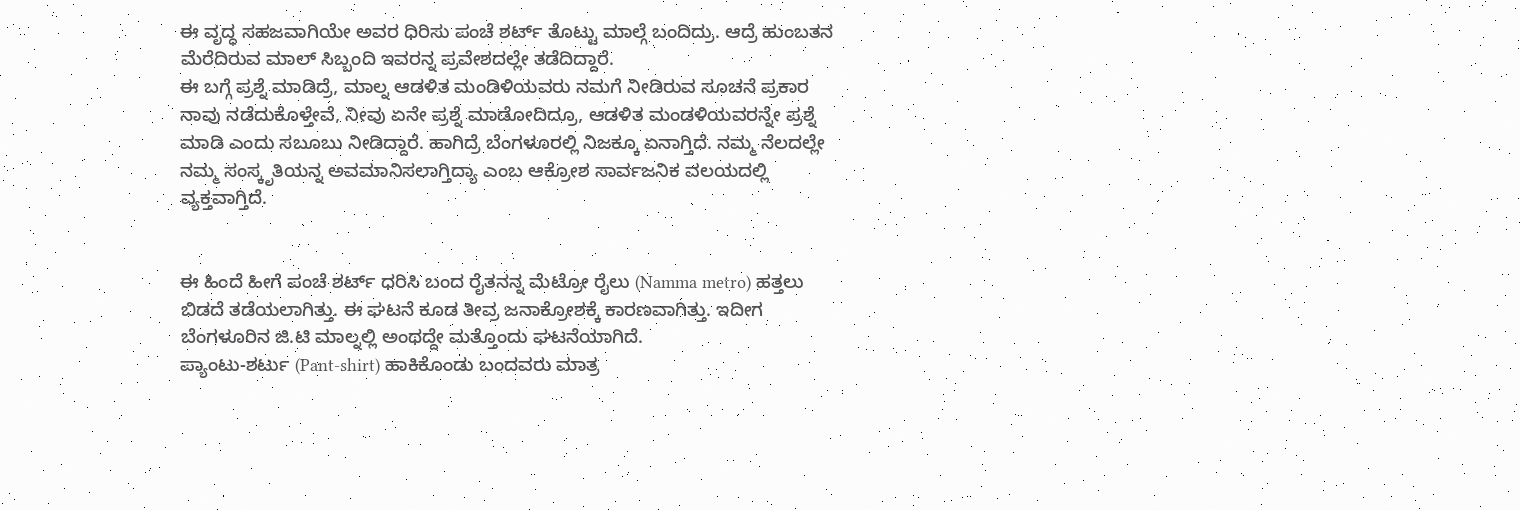ಈ ವೃದ್ಧ ಸಹಜವಾಗಿಯೇ ಅವರ ಧಿರಿಸು ಪಂಚೆ ಶರ್ಟ್ ತೊಟ್ಟು ಮಾಲ್ಗೆ ಬಂದಿದ್ರು. ಆದ್ರೆ ಹುಂಬತನ ಮೆರೆದಿರುವ ಮಾಲ್ ಸಿಬ್ಬಂದಿ ಇವರನ್ನ ಪ್ರವೇಶದಲ್ಲೇ ತಡೆದಿದ್ದಾರೆ.
ಈ ಬಗ್ಗೆ ಪ್ರಶ್ನೆ ಮಾಡಿದ್ರೆ, ಮಾಲ್ನ ಆಡಳಿತ ಮಂಡಿಳಿಯವರು ನಮಗೆ ನೀಡಿರುವ ಸೂಚನೆ ಪ್ರಕಾರ ನಾವು ನಡೆದುಕೊಳ್ತೇವೆ, ನೀವು ಏನೇ ಪ್ರಶ್ನೆ ಮಾಡೋದಿದ್ರೂ, ಆಡಳಿತ ಮಂಡಳಿಯವರನ್ನೇ ಪ್ರಶ್ನೆ ಮಾಡಿ ಎಂದು ಸಬೂಬು ನೀಡಿದ್ದಾರೆ. ಹಾಗಿದ್ರೆ ಬೆಂಗಳೂರಲ್ಲಿ ನಿಜಕ್ಕೂ ಏನಾಗ್ತಿದೆ. ನಮ್ಮ ನೆಲದಲ್ಲೇ ನಮ್ಮ ಸಂಸ್ಕೃತಿಯನ್ನ ಅವಮಾನಿಸಲಾಗ್ತಿದ್ಯಾ ಎಂಬ ಆಕ್ರೋಶ ಸಾರ್ವಜನಿಕ ವಲಯದಲ್ಲಿ ವ್ಯಕ್ತವಾಗ್ತಿದೆ.


ಈ ಹಿಂದೆ ಹೀಗೆ ಪಂಚೆ ಶರ್ಟ್ ಧರಿಸಿ ಬಂದ ರೈತನನ್ನ ಮೆಟ್ರೋ ರೈಲು (Namma metro) ಹತ್ತಲು ಬಿಡದೆ ತಡೆಯಲಾಗಿತ್ತು. ಈ ಘಟನೆ ಕೂಡ ತೀವ್ರ ಜನಾಕ್ರೋಶಕ್ಕೆ ಕಾರಣವಾಗಿತ್ತು. ಇದೀಗ ಬೆಂಗಳೂರಿನ ಜಿ.ಟಿ ಮಾಲ್ನಲ್ಲಿ ಅಂಥದ್ದೇ ಮತ್ತೊಂದು ಘಟನೆಯಾಗಿದೆ.
ಪ್ಯಾಂಟು-ಶರ್ಟು (Pant-shirt) ಹಾಕಿಕೊಂಡು ಬಂದವರು ಮಾತ್ರ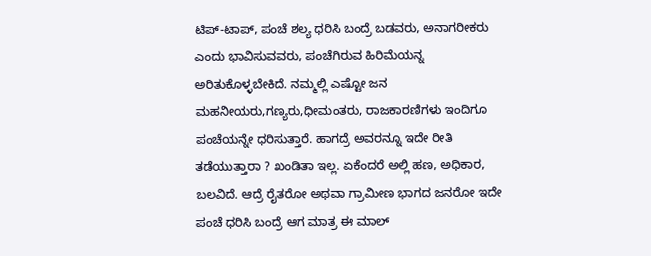ಟಿಪ್-ಟಾಪ್, ಪಂಚೆ ಶಲ್ಯ ಧರಿಸಿ ಬಂದ್ರೆ ಬಡವರು, ಅನಾಗರೀಕರು ಎಂದು ಭಾವಿಸುವವರು, ಪಂಚೆಗಿರುವ ಹಿರಿಮೆಯನ್ನ ಅರಿತುಕೊಳ್ಳಬೇಕಿದೆ. ನಮ್ಮಲ್ಲಿ ಎಷ್ಟೋ ಜನ ಮಹನೀಯರು,ಗಣ್ಯರು,ಧೀಮಂತರು, ರಾಜಕಾರಣಿಗಳು ಇಂದಿಗೂ ಪಂಚೆಯನ್ನೇ ಧರಿಸುತ್ತಾರೆ. ಹಾಗದ್ರೆ ಅವರನ್ನೂ ಇದೇ ರೀತಿ ತಡೆಯುತ್ತಾರಾ ? ಖಂಡಿತಾ ಇಲ್ಲ. ಏಕೆಂದರೆ ಅಲ್ಲಿ ಹಣ, ಅಧಿಕಾರ, ಬಲವಿದೆ. ಆದ್ರೆ ರೈತರೋ ಅಥವಾ ಗ್ರಾಮೀಣ ಭಾಗದ ಜನರೋ ಇದೇ ಪಂಚೆ ಧರಿಸಿ ಬಂದ್ರೆ ಆಗ ಮಾತ್ರ ಈ ಮಾಲ್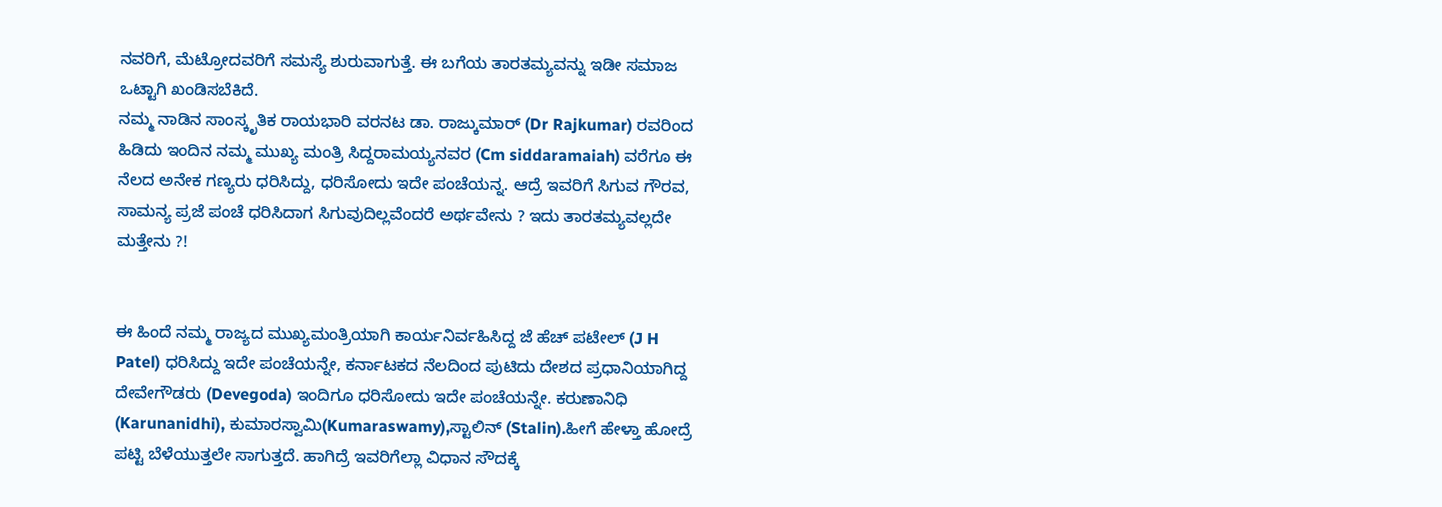ನವರಿಗೆ, ಮೆಟ್ರೋದವರಿಗೆ ಸಮಸ್ಯೆ ಶುರುವಾಗುತ್ತೆ. ಈ ಬಗೆಯ ತಾರತಮ್ಯವನ್ನು ಇಡೀ ಸಮಾಜ ಒಟ್ಟಾಗಿ ಖಂಡಿಸಬೆಕಿದೆ.
ನಮ್ಮ ನಾಡಿನ ಸಾಂಸ್ಕೃತಿಕ ರಾಯಭಾರಿ ವರನಟ ಡಾ. ರಾಜ್ಕುಮಾರ್ (Dr Rajkumar) ರವರಿಂದ ಹಿಡಿದು ಇಂದಿನ ನಮ್ಮ ಮುಖ್ಯ ಮಂತ್ರಿ ಸಿದ್ದರಾಮಯ್ಯನವರ (Cm siddaramaiah) ವರೆಗೂ ಈ ನೆಲದ ಅನೇಕ ಗಣ್ಯರು ಧರಿಸಿದ್ದು, ಧರಿಸೋದು ಇದೇ ಪಂಚೆಯನ್ನ. ಆದ್ರೆ ಇವರಿಗೆ ಸಿಗುವ ಗೌರವ, ಸಾಮನ್ಯ ಪ್ರಜೆ ಪಂಚೆ ಧರಿಸಿದಾಗ ಸಿಗುವುದಿಲ್ಲವೆಂದರೆ ಅರ್ಥವೇನು ? ಇದು ತಾರತಮ್ಯವಲ್ಲದೇ ಮತ್ತೇನು ?!


ಈ ಹಿಂದೆ ನಮ್ಮ ರಾಜ್ಯದ ಮುಖ್ಯಮಂತ್ರಿಯಾಗಿ ಕಾರ್ಯನಿರ್ವಹಿಸಿದ್ದ ಜೆ ಹೆಚ್ ಪಟೇಲ್ (J H Patel) ಧರಿಸಿದ್ದು ಇದೇ ಪಂಚೆಯನ್ನೇ, ಕರ್ನಾಟಕದ ನೆಲದಿಂದ ಪುಟಿದು ದೇಶದ ಪ್ರಧಾನಿಯಾಗಿದ್ದ ದೇವೇಗೌಡರು (Devegoda) ಇಂದಿಗೂ ಧರಿಸೋದು ಇದೇ ಪಂಚೆಯನ್ನೇ. ಕರುಣಾನಿಧಿ (Karunanidhi), ಕುಮಾರಸ್ವಾಮಿ(Kumaraswamy),ಸ್ಟಾಲಿನ್ (Stalin).ಹೀಗೆ ಹೇಳ್ತಾ ಹೋದ್ರೆ ಪಟ್ಟಿ ಬೆಳೆಯುತ್ತಲೇ ಸಾಗುತ್ತದೆ. ಹಾಗಿದ್ರೆ ಇವರಿಗೆಲ್ಲಾ ವಿಧಾನ ಸೌದಕ್ಕೆ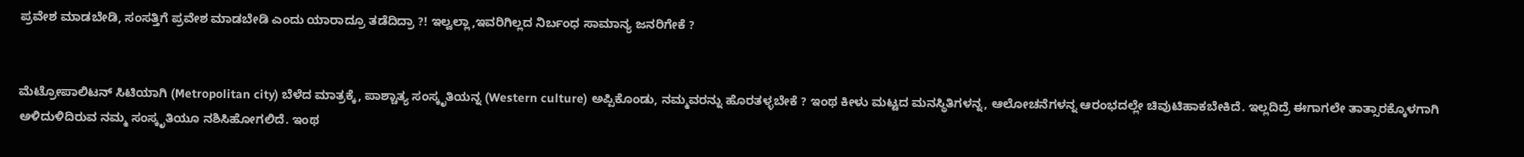ಪ್ರವೇಶ ಮಾಡಬೇಡಿ, ಸಂಸತ್ತಿಗೆ ಪ್ರವೇಶ ಮಾಡಬೇಡಿ ಎಂದು ಯಾರಾದ್ರೂ ತಡೆದಿದ್ರಾ ?! ಇಲ್ವಲ್ಲಾ,ಇವರಿಗಿಲ್ಲದ ನಿರ್ಬಂಧ ಸಾಮಾನ್ಯ ಜನರಿಗೇಕೆ ?


ಮೆಟ್ರೋಪಾಲಿಟನ್ ಸಿಟಿಯಾಗಿ (Metropolitan city) ಬೆಳೆದ ಮಾತ್ರಕ್ಕೆ, ಪಾಶ್ಚಾತ್ಯ ಸಂಸ್ಕೃತಿಯನ್ನ (Western culture) ಅಪ್ಪಿಕೊಂಡು, ನಮ್ಮವರನ್ನು ಹೊರತಳ್ಳಬೇಕೆ ? ಇಂಥ ಕೀಳು ಮಟ್ಟದ ಮನಸ್ಥಿತಿಗಳನ್ನ, ಆಲೋಚನೆಗಳನ್ನ ಆರಂಭದಲ್ಲೇ ಚಿವುಟಿಹಾಕಬೇಕಿದೆ. ಇಲ್ಲದಿದ್ರೆ ಈಗಾಗಲೇ ತಾತ್ಸಾರಕ್ಕೊಳಗಾಗಿ ಅಳಿದುಳಿದಿರುವ ನಮ್ಮ ಸಂಸ್ಕೃತಿಯೂ ನಶಿಸಿಹೋಗಲಿದೆ. ಇಂಥ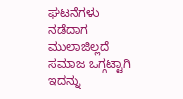ಘಟನೆಗಳು ನಡೆದಾಗ ಮುಲಾಜಿಲ್ಲದೆ ಸಮಾಜ ಒಗ್ಗಟ್ಟಾಗಿ ಇದನ್ನು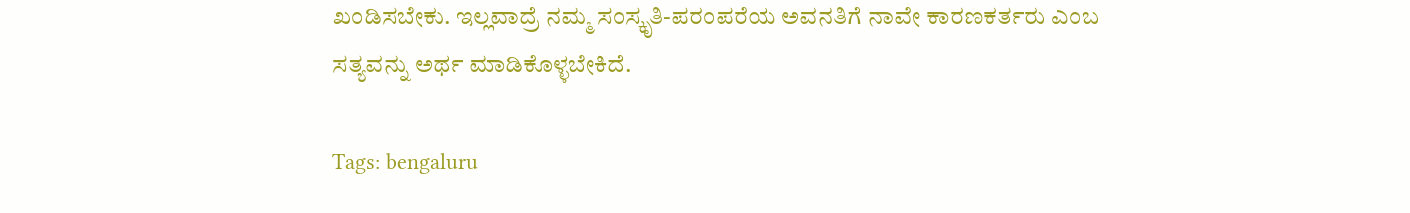ಖಂಡಿಸಬೇಕು. ಇಲ್ಲವಾದ್ರೆ ನಮ್ಮ ಸಂಸ್ಕೃತಿ-ಪರಂಪರೆಯ ಅವನತಿಗೆ ನಾವೇ ಕಾರಣಕರ್ತರು ಎಂಬ ಸತ್ಯವನ್ನು ಅರ್ಥ ಮಾಡಿಕೊಳ್ಳಬೇಕಿದೆ.

Tags: bengaluru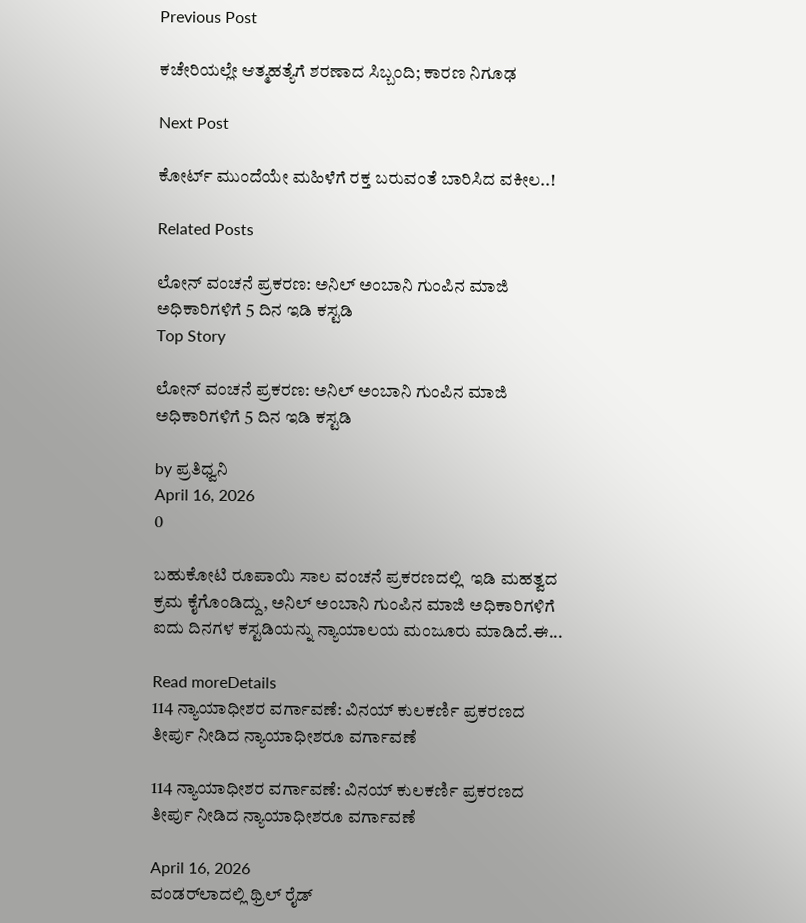Previous Post

ಕಚೇರಿಯಲ್ಲೇ ಆತ್ಮಹತ್ಯೆಗೆ ಶರಣಾದ ಸಿಬ್ಬಂದಿ; ಕಾರಣ ನಿಗೂಢ

Next Post

ಕೋರ್ಟ್‌ ಮುಂದೆಯೇ ಮಹಿಳೆಗೆ ರಕ್ತ ಬರುವಂತೆ ಬಾರಿಸಿದ ವಕೀಲ..!

Related Posts

ಲೋನ್ ವಂಚನೆ ಪ್ರಕರಣ: ಅನಿಲ್ ಅಂಬಾನಿ ಗುಂಪಿನ ಮಾಜಿ ಅಧಿಕಾರಿಗಳಿಗೆ 5 ದಿನ ಇಡಿ ಕಸ್ಟಡಿ
Top Story

ಲೋನ್ ವಂಚನೆ ಪ್ರಕರಣ: ಅನಿಲ್ ಅಂಬಾನಿ ಗುಂಪಿನ ಮಾಜಿ ಅಧಿಕಾರಿಗಳಿಗೆ 5 ದಿನ ಇಡಿ ಕಸ್ಟಡಿ

by ಪ್ರತಿಧ್ವನಿ
April 16, 2026
0

ಬಹುಕೋಟಿ ರೂಪಾಯಿ ಸಾಲ ವಂಚನೆ ಪ್ರಕರಣದಲ್ಲಿ  ಇಡಿ ಮಹತ್ವದ ಕ್ರಮ ಕೈಗೊಂಡಿದ್ದು, ಅನಿಲ್ ಅಂಬಾನಿ ಗುಂಪಿನ ಮಾಜಿ ಅಧಿಕಾರಿಗಳಿಗೆ ಐದು ದಿನಗಳ ಕಸ್ಟಡಿಯನ್ನು ನ್ಯಾಯಾಲಯ ಮಂಜೂರು ಮಾಡಿದೆ.ಈ...

Read moreDetails
114 ನ್ಯಾಯಾಧೀಶರ ವರ್ಗಾವಣೆ: ವಿನಯ್ ಕುಲಕರ್ಣಿ ಪ್ರಕರಣದ ತೀರ್ಪು ನೀಡಿದ ನ್ಯಾಯಾಧೀಶರೂ ವರ್ಗಾವಣೆ

114 ನ್ಯಾಯಾಧೀಶರ ವರ್ಗಾವಣೆ: ವಿನಯ್ ಕುಲಕರ್ಣಿ ಪ್ರಕರಣದ ತೀರ್ಪು ನೀಡಿದ ನ್ಯಾಯಾಧೀಶರೂ ವರ್ಗಾವಣೆ

April 16, 2026
ವಂಡರ್‌ಲಾದಲ್ಲಿ ಥ್ರಿಲ್ ರೈಡ್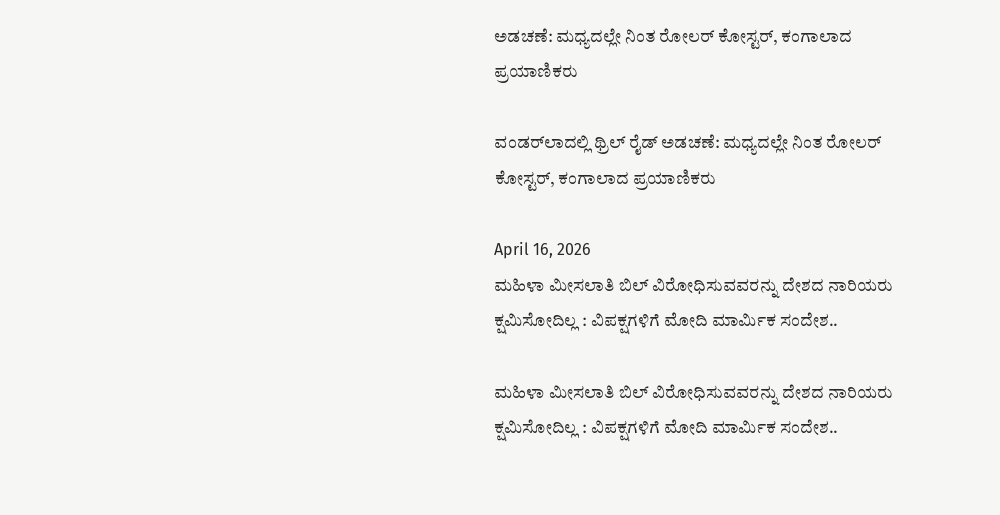ಅಡಚಣೆ: ಮಧ್ಯದಲ್ಲೇ ನಿಂತ ರೋಲರ್ ಕೋಸ್ಟರ್, ಕಂಗಾಲಾದ ಪ್ರಯಾಣಿಕರು

ವಂಡರ್‌ಲಾದಲ್ಲಿ ಥ್ರಿಲ್ ರೈಡ್ ಅಡಚಣೆ: ಮಧ್ಯದಲ್ಲೇ ನಿಂತ ರೋಲರ್ ಕೋಸ್ಟರ್, ಕಂಗಾಲಾದ ಪ್ರಯಾಣಿಕರು

April 16, 2026
ಮಹಿಳಾ ಮೀಸಲಾತಿ ಬಿಲ್‌ ವಿರೋಧಿಸುವವರನ್ನು ದೇಶದ ನಾರಿಯರು ಕ್ಷಮಿಸೋದಿಲ್ಲ : ವಿಪಕ್ಷಗಳಿಗೆ ಮೋದಿ ಮಾರ್ಮಿಕ ಸಂದೇಶ..

ಮಹಿಳಾ ಮೀಸಲಾತಿ ಬಿಲ್‌ ವಿರೋಧಿಸುವವರನ್ನು ದೇಶದ ನಾರಿಯರು ಕ್ಷಮಿಸೋದಿಲ್ಲ : ವಿಪಕ್ಷಗಳಿಗೆ ಮೋದಿ ಮಾರ್ಮಿಕ ಸಂದೇಶ..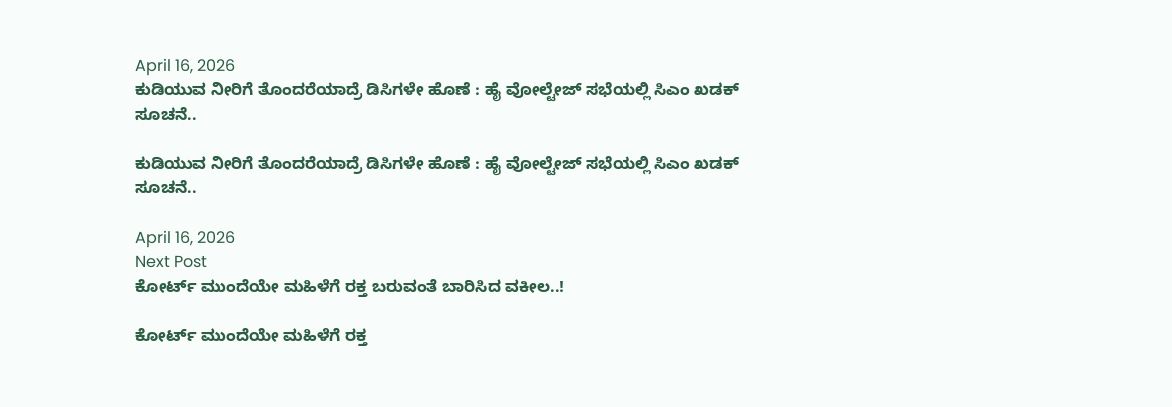April 16, 2026
ಕುಡಿಯುವ ನೀರಿಗೆ ತೊಂದರೆಯಾದ್ರೆ ಡಿಸಿಗಳೇ ಹೊಣೆ : ಹೈ ವೋಲ್ಟೇಜ್‌ ಸಭೆಯಲ್ಲಿ ಸಿಎಂ ಖಡಕ್‌ ಸೂಚನೆ..

ಕುಡಿಯುವ ನೀರಿಗೆ ತೊಂದರೆಯಾದ್ರೆ ಡಿಸಿಗಳೇ ಹೊಣೆ : ಹೈ ವೋಲ್ಟೇಜ್‌ ಸಭೆಯಲ್ಲಿ ಸಿಎಂ ಖಡಕ್‌ ಸೂಚನೆ..

April 16, 2026
Next Post
ಕೋರ್ಟ್‌ ಮುಂದೆಯೇ ಮಹಿಳೆಗೆ ರಕ್ತ ಬರುವಂತೆ ಬಾರಿಸಿದ ವಕೀಲ..!

ಕೋರ್ಟ್‌ ಮುಂದೆಯೇ ಮಹಿಳೆಗೆ ರಕ್ತ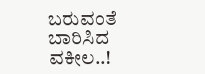ಬರುವಂತೆ ಬಾರಿಸಿದ ವಕೀಲ..!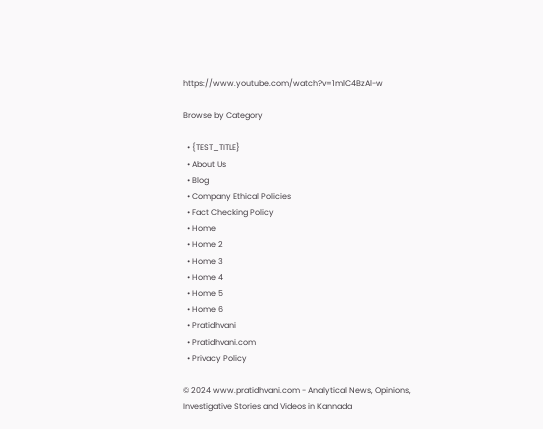https://www.youtube.com/watch?v=1mlC4BzAl-w

Browse by Category

  • {TEST_TITLE}
  • About Us
  • Blog
  • Company Ethical Policies
  • Fact Checking Policy
  • Home
  • Home 2
  • Home 3
  • Home 4
  • Home 5
  • Home 6
  • Pratidhvani
  • Pratidhvani.com
  • Privacy Policy

© 2024 www.pratidhvani.com - Analytical News, Opinions, Investigative Stories and Videos in Kannada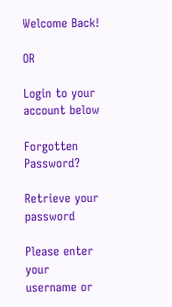Welcome Back!

OR

Login to your account below

Forgotten Password?

Retrieve your password

Please enter your username or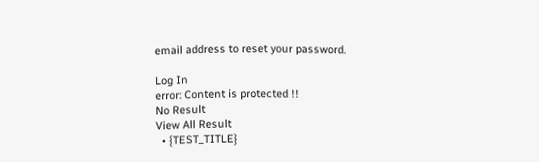email address to reset your password.

Log In
error: Content is protected !!
No Result
View All Result
  • {TEST_TITLE}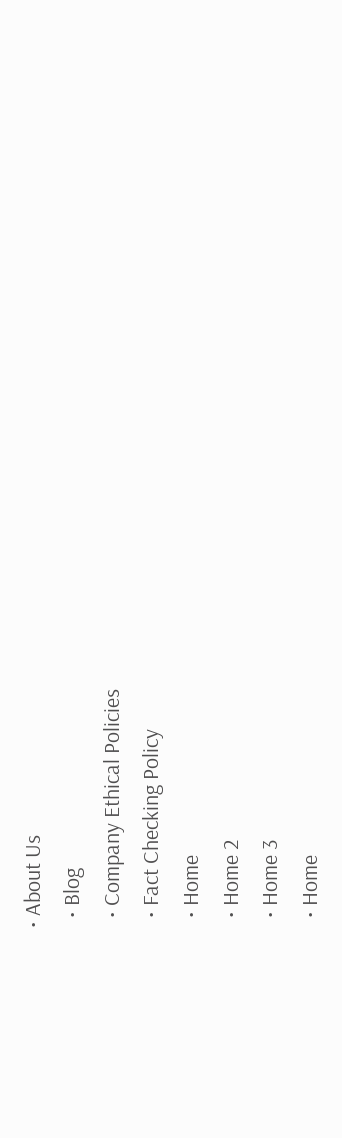• About Us
  • Blog
  • Company Ethical Policies
  • Fact Checking Policy
  • Home
  • Home 2
  • Home 3
  • Home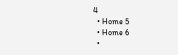4
  • Home 5
  • Home 6
  •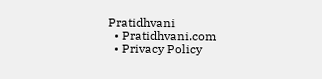Pratidhvani
  • Pratidhvani.com
  • Privacy Policy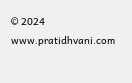© 2024 www.pratidhvani.com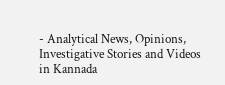- Analytical News, Opinions, Investigative Stories and Videos in Kannada